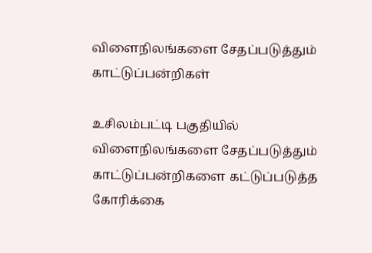விளைநிலங்களை சேதப்படுத்தும் காட்டுப்பன்றிகள்

உசிலம்பட்டி பகுதியில் விளைநிலங்களை சேதப்படுத்தும் காட்டுப்பன்றிகளை கட்டுப்படுத்த கோரிக்கை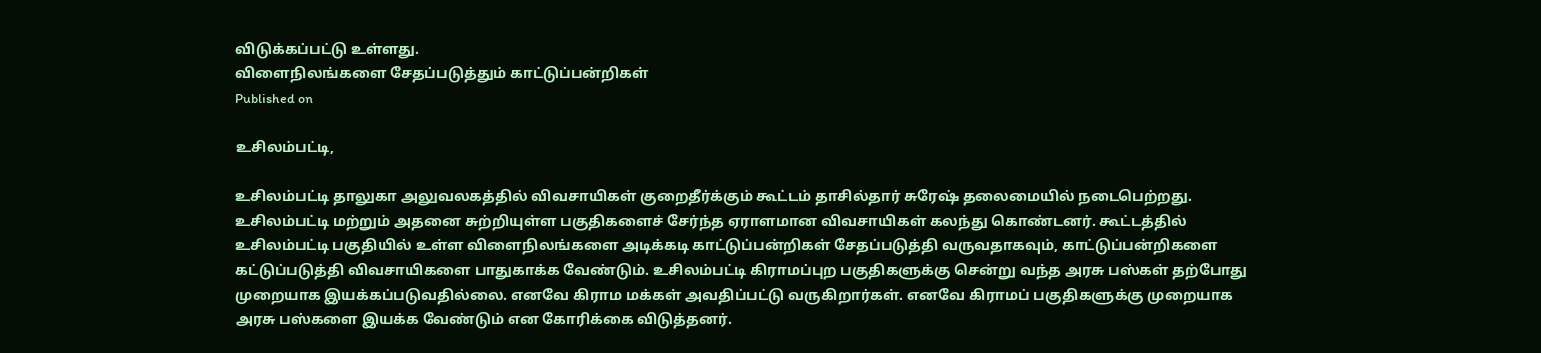விடுக்கப்பட்டு உள்ளது.
விளைநிலங்களை சேதப்படுத்தும் காட்டுப்பன்றிகள்
Published on

உசிலம்பட்டி,

உசிலம்பட்டி தாலுகா அலுவலகத்தில் விவசாயிகள் குறைதீர்க்கும் கூட்டம் தாசில்தார் சுரேஷ் தலைமையில் நடைபெற்றது. உசிலம்பட்டி மற்றும் அதனை சுற்றியுள்ள பகுதிகளைச் சேர்ந்த ஏராளமான விவசாயிகள் கலந்து கொண்டனர். கூட்டத்தில் உசிலம்பட்டி பகுதியில் உள்ள விளைநிலங்களை அடிக்கடி காட்டுப்பன்றிகள் சேதப்படுத்தி வருவதாகவும், காட்டுப்பன்றிகளை கட்டுப்படுத்தி விவசாயிகளை பாதுகாக்க வேண்டும். உசிலம்பட்டி கிராமப்புற பகுதிகளுக்கு சென்று வந்த அரசு பஸ்கள் தற்போது முறையாக இயக்கப்படுவதில்லை. எனவே கிராம மக்கள் அவதிப்பட்டு வருகிறார்கள். எனவே கிராமப் பகுதிகளுக்கு முறையாக அரசு பஸ்களை இயக்க வேண்டும் என கோரிக்கை விடுத்தனர்.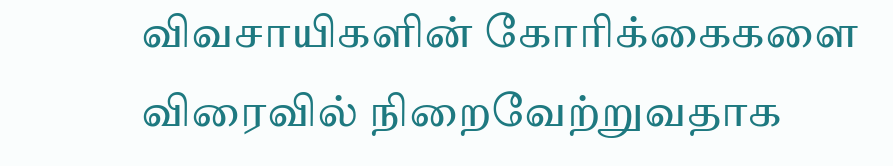விவசாயிகளின் கோரிக்கைகளை விரைவில் நிறைவேற்றுவதாக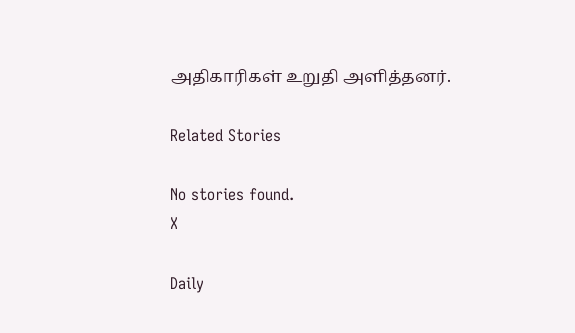அதிகாரிகள் உறுதி அளித்தனர்.

Related Stories

No stories found.
X

Daily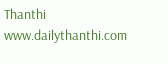Thanthi
www.dailythanthi.com